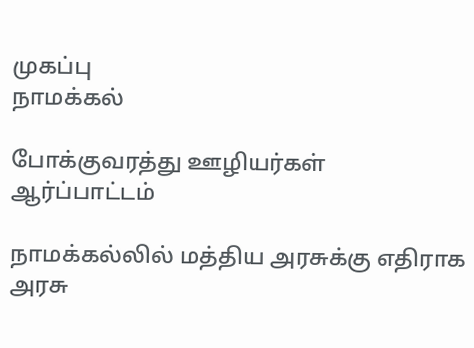முகப்பு
நாமக்கல்

போக்குவரத்து ஊழியர்கள் ஆர்ப்பாட்டம்

நாமக்கல்லில் மத்திய அரசுக்கு எதிராக அரசு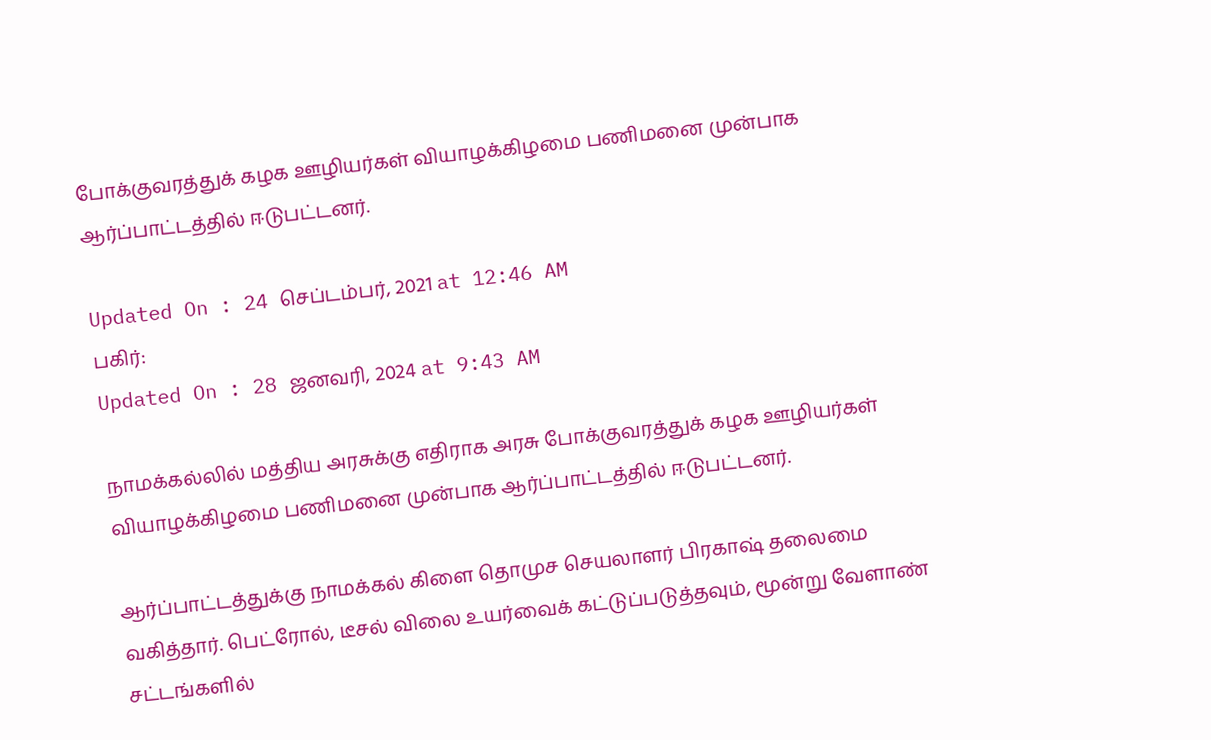போக்குவரத்துக் கழக ஊழியர்கள் வியாழக்கிழமை பணிமனை முன்பாக ஆர்ப்பாட்டத்தில் ஈடுபட்டனர்.

Updated On : 24 செப்டம்பர், 2021 at 12:46 AM
பகிர்:
Updated On : 28 ஜனவரி, 2024 at 9:43 AM

நாமக்கல்லில் மத்திய அரசுக்கு எதிராக அரசு போக்குவரத்துக் கழக ஊழியர்கள் வியாழக்கிழமை பணிமனை முன்பாக ஆர்ப்பாட்டத்தில் ஈடுபட்டனர்.

ஆர்ப்பாட்டத்துக்கு நாமக்கல் கிளை தொமுச செயலாளர் பிரகாஷ் தலைமை வகித்தார். பெட்ரோல், டீசல் விலை உயர்வைக் கட்டுப்படுத்தவும், மூன்று வேளாண் சட்டங்களில்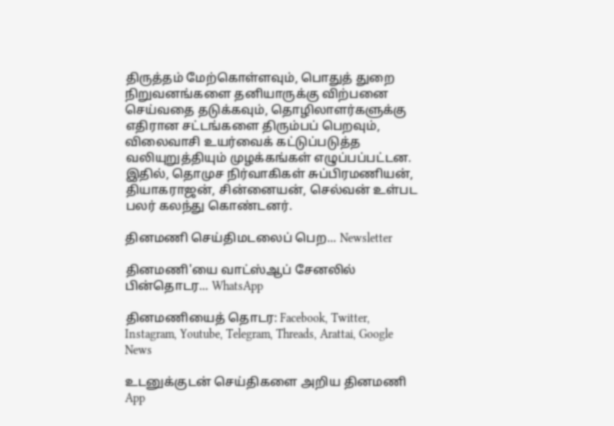திருத்தம் மேற்கொள்ளவும், பொதுத் துறை நிறுவனங்களை தனியாருக்கு விற்பனை செய்வதை தடுக்கவும், தொழிலாளர்களுக்கு எதிரான சட்டங்களை திரும்பப் பெறவும், விலைவாசி உயர்வைக் கட்டுப்படுத்த வலியுறுத்தியும் முழக்கங்கள் எழுப்பப்பட்டன. இதில், தொமுச நிர்வாகிகள் சுப்பிரமணியன், தியாகராஜன், சின்னையன், செல்வன் உள்பட பலர் கலந்து கொண்டனர்.

தினமணி செய்திமடலைப் பெற... Newsletter

தினமணி'யை வாட்ஸ்ஆப் சேனலில் பின்தொடர... WhatsApp

தினமணியைத் தொடர: Facebook, Twitter, Instagram, Youtube, Telegram, Threads, Arattai, Google News

உடனுக்குடன் செய்திகளை அறிய தினமணி App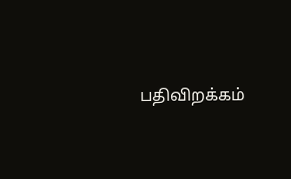பதிவிறக்கம்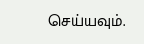செய்யவும்.